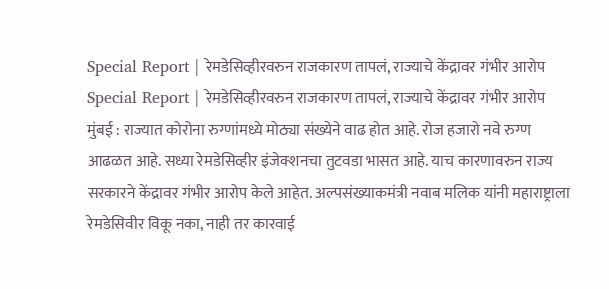Special Report | रेमडेसिव्हीरवरुन राजकारण तापलं, राज्याचे केंद्रावर गंभीर आरोप
Special Report | रेमडेसिव्हीरवरुन राजकारण तापलं, राज्याचे केंद्रावर गंभीर आरोप
मुंबई : राज्यात कोरोना रुग्णांमध्ये मोठ्या संख्येने वाढ होत आहे. रोज हजारो नवे रुग्ण आढळत आहे. सध्या रेमडेसिव्हीर इंजेक्शनचा तुटवडा भासत आहे. याच कारणावरुन राज्य सरकारने केंद्रावर गंभीर आरोप केले आहेत. अल्पसंख्याकमंत्री नवाब मलिक यांनी महाराष्ट्राला रेमडेसिवीर विकू नका, नाही तर कारवाई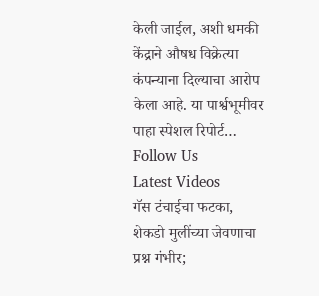केली जाईल, अशी धमकी केंद्राने औषध विक्रेत्या कंपन्याना दिल्याचा आरोप केला आहे. या पार्श्वभूमीवर पाहा स्पेशल रिपोर्ट…
Follow Us
Latest Videos
गॅस टंचाईचा फटका, शेकडो मुलींच्या जेवणाचा प्रश्न गंभीर;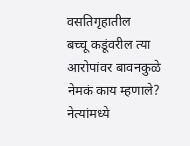वसतिगृहातील
बच्चू कडूंवरील त्या आरोपांवर बावनकुळे नेमकं काय म्हणाले?
नेत्यांमध्ये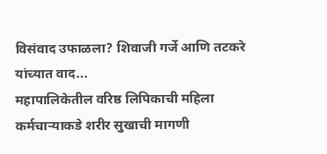विसंवाद उफाळला? शिवाजी गर्जे आणि तटकरे यांच्यात वाद...
महापालिकेतील वरिष्ठ लिपिकाची महिला कर्मचाऱ्याकडे शरीर सुखाची मागणी